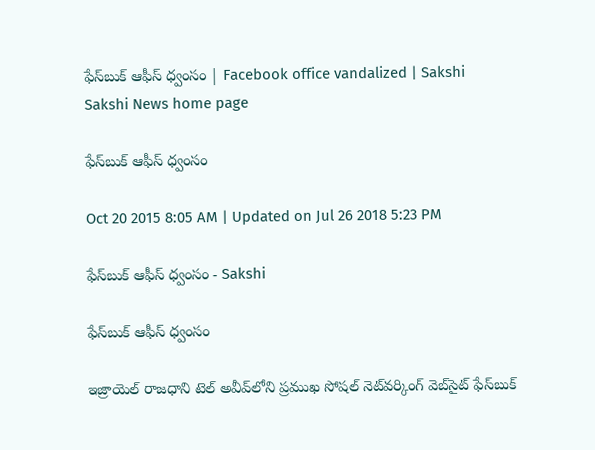ఫేస్‌బుక్ ఆఫీస్ ధ్వంసం | Facebook office vandalized | Sakshi
Sakshi News home page

ఫేస్‌బుక్ ఆఫీస్ ధ్వంసం

Oct 20 2015 8:05 AM | Updated on Jul 26 2018 5:23 PM

ఫేస్‌బుక్ ఆఫీస్ ధ్వంసం - Sakshi

ఫేస్‌బుక్ ఆఫీస్ ధ్వంసం

ఇజ్రాయెల్ రాజధాని టెల్ అవీవ్‌లోని ప్రముఖ సోషల్ నెట్‌వర్కింగ్ వెబ్‌సైట్ ఫేస్‌బుక్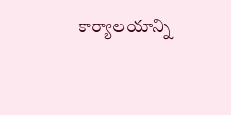కార్యాలయాన్ని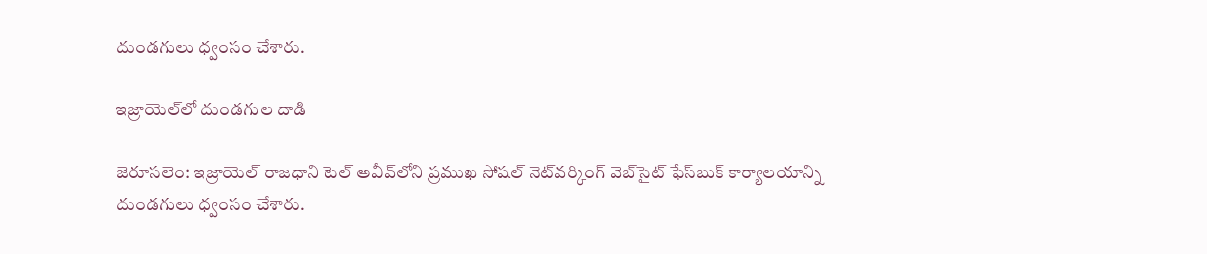దుండగులు ధ్వంసం చేశారు.

ఇజ్రాయెల్‌లో దుండగుల దాడి

జెరూసలెం: ఇజ్రాయెల్ రాజధాని టెల్ అవీవ్‌లోని ప్రముఖ సోషల్ నెట్‌వర్కింగ్ వెబ్‌సైట్ ఫేస్‌బుక్ కార్యాలయాన్ని దుండగులు ధ్వంసం చేశారు.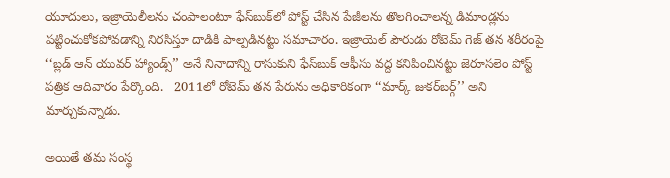యూదులు, ఇజ్రాయెలీలను చంపాలంటూ ఫేస్‌బుక్‌లో పోస్ట్ చేసిన పేజీలను తొలగించాలన్న డిమాండ్లను పట్టించుకోకపోవడాన్ని నిరసిస్తూ దాడికి పాల్పడినట్టు సమాచారం. ఇజ్రాయెల్ పౌరుడు రోటెమ్ గెజ్ తన శరీరంపై ‘‘బ్లడ్ ఆన్ యువర్ హ్యాండ్స్’’ అనే నినాదాన్ని రాసుకుని ఫేస్‌బుక్ ఆఫీసు వద్ద కనిపించినట్టు జెరూసలెం పోస్ట్ పత్రిక ఆదివారం పేర్కొంది.   2011లో రోటెమ్ తన పేరును అధికారికంగా ‘‘మార్క్ జుకర్‌బర్గ్’’ అని మార్చుకున్నాడు.

అయితే తమ సంస్థ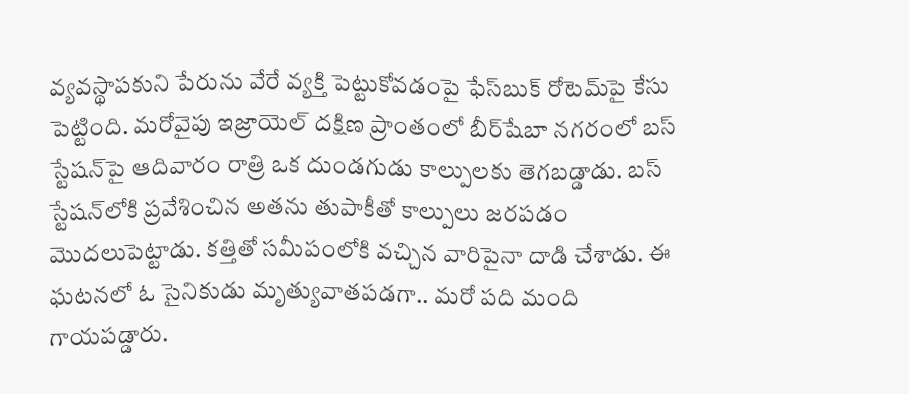వ్యవస్థాపకుని పేరును వేరే వ్యక్తి పెట్టుకోవడంపై ఫేస్‌బుక్ రోటెమ్‌పై కేసు పెట్టింది. మరోవైపు ఇజ్రాయెల్ దక్షిణ ప్రాంతంలో బీర్‌షేబా నగరంలో బస్ స్టేషన్‌పై ఆదివారం రాత్రి ఒక దుండగుడు కాల్పులకు తెగబడ్డాడు. బస్ స్టేషన్‌లోకి ప్రవేశించిన అతను తుపాకీతో కాల్పులు జరపడం మొదలుపెట్టాడు. కత్తితో సమీపంలోకి వచ్చిన వారిపైనా దాడి చేశాడు. ఈ ఘటనలో ఓ సైనికుడు మృత్యువాతపడగా.. మరో పది మంది గాయపడ్డారు.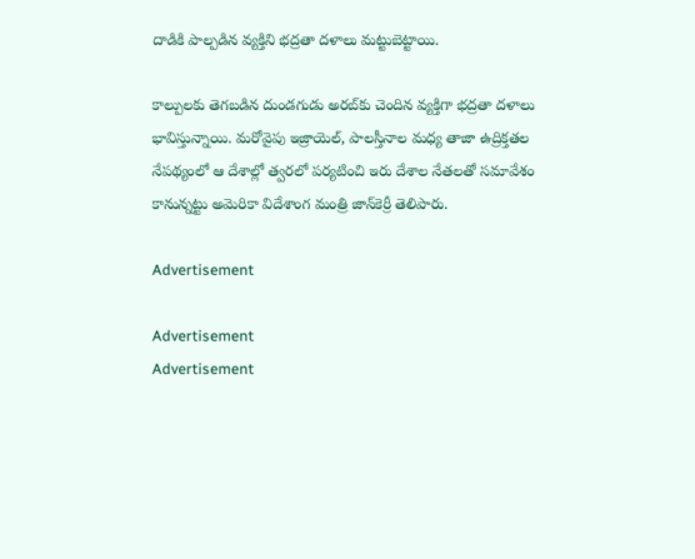దాడికి పాల్పడిన వ్యక్తిని భద్రతా దళాలు మట్టుబెట్టాయి.

కాల్పులకు తెగబడిన దుండగుడు అరబ్‌కు చెందిన వ్యక్తిగా భద్రతా దళాలు భావిస్తున్నాయి. మరోవైపు ఇజ్రాయెల్, పాలస్తీనాల మధ్య తాజా ఉద్రిక్తతల నేపథ్యంలో ఆ దేశాల్లో త్వరలో పర్యటించి ఇరు దేశాల నేతలతో సమావేశం కానున్నట్టు అమెరికా విదేశాంగ మంత్రి జాన్‌కెర్రీ తెలిపారు.

Advertisement

Advertisement
Advertisement